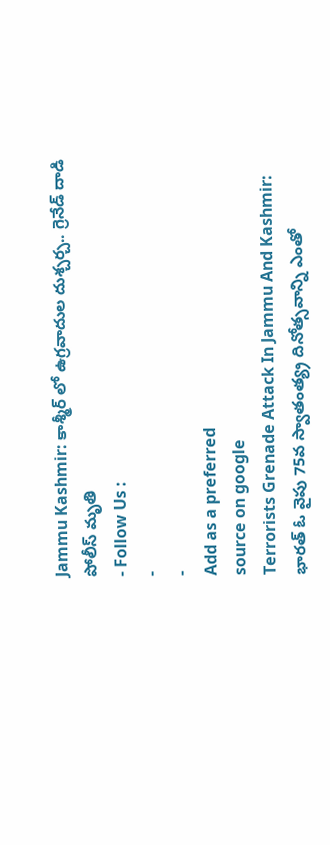Jammu Kashmir: కాశ్మీర్ లో ఉగ్రవాదుల దుశ్చర్చ.. గ్రెనేడ్ దాడి పోలీస్ మృతి
- Follow Us :
-
-
Add as a preferred
source on google
Terrorists Grenade Attack In Jammu And Kashmir: భారత్ ఓ వైపు 75వ స్వాతంత్య్ర దినోత్సవాన్ని ఎంతో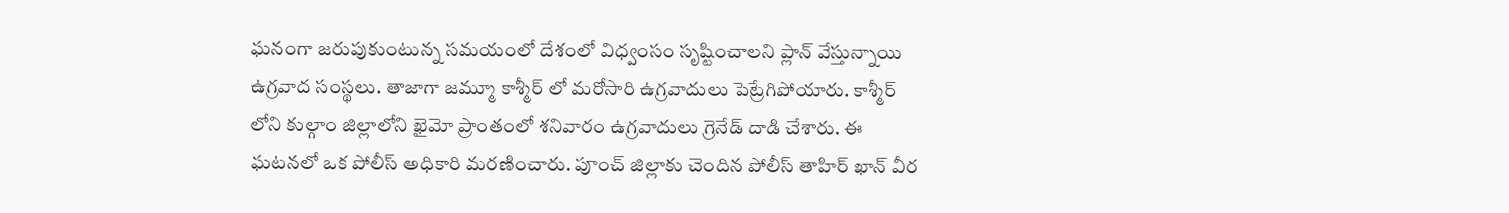ఘనంగా జరుపుకుంటున్న సమయంలో దేశంలో విధ్వంసం సృష్టించాలని ప్లాన్ వేస్తున్నాయి ఉగ్రవాద సంస్థలు. తాజాగా జమ్మూ కాశ్మీర్ లో మరోసారి ఉగ్రవాదులు పెట్రేగిపోయారు. కాశ్మీర్ లోని కుల్గాం జిల్లాలోని ఖైమో ప్రాంతంలో శనివారం ఉగ్రవాదులు గ్రెనేడ్ దాడి చేశారు. ఈ ఘటనలో ఒక పోలీస్ అధికారి మరణించారు. పూంచ్ జిల్లాకు చెందిన పోలీస్ తాహిర్ ఖాన్ వీర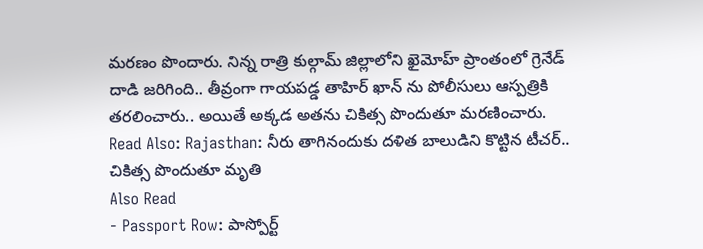మరణం పొందారు. నిన్న రాత్రి కుల్గామ్ జిల్లాలోని ఖైమోహ్ ప్రాంతంలో గ్రెనేడ్ దాడి జరిగింది.. తీవ్రంగా గాయపడ్డ తాహిర్ ఖాన్ ను పోలీసులు ఆస్పత్రికి తరలించారు.. అయితే అక్కడ అతను చికిత్స పొందుతూ మరణించారు.
Read Also: Rajasthan: నీరు తాగినందుకు దళిత బాలుడిని కొట్టిన టీచర్.. చికిత్స పొందుతూ మృతి
Also Read
- Passport Row: పాస్పోర్ట్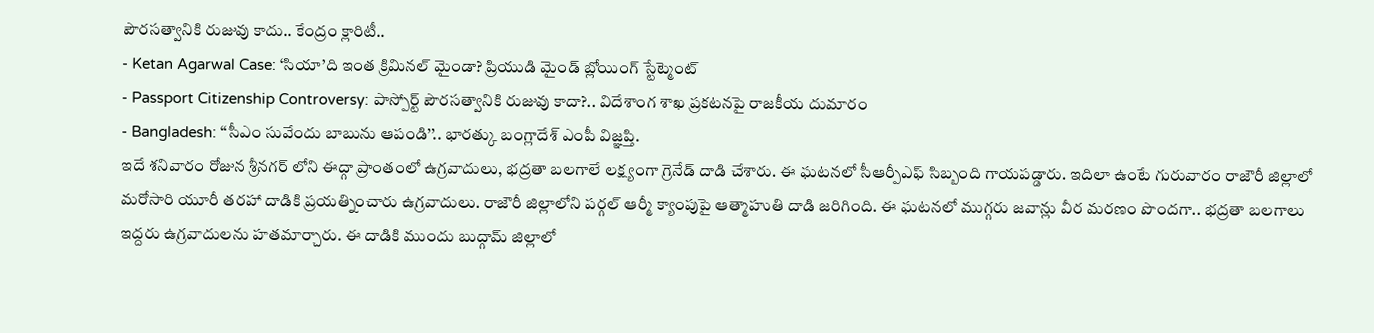పౌరసత్వానికి రుజువు కాదు.. కేంద్రం క్లారిటీ..
- Ketan Agarwal Case: ‘సియా’ది ఇంత క్రిమినల్ మైండా? ప్రియుడి మైండ్ బ్లోయింగ్ స్టేట్మెంట్
- Passport Citizenship Controversy: పాస్పోర్ట్ పౌరసత్వానికి రుజువు కాదా?.. విదేశాంగ శాఖ ప్రకటనపై రాజకీయ దుమారం
- Bangladesh: ‘‘సీఎం సువేందు బాబును ఆపండి’’.. భారత్కు బంగ్లాదేశ్ ఎంపీ విజ్ఞప్తి.
ఇదే శనివారం రోజున శ్రీనగర్ లోని ఈద్గా ప్రాంతంలో ఉగ్రవాదులు, భద్రతా బలగాలే లక్ష్యంగా గ్రెనేడ్ దాడి చేశారు. ఈ ఘటనలో సీఆర్పీఎఫ్ సిబ్బంది గాయపడ్డారు. ఇదిలా ఉంటే గురువారం రాజౌరీ జిల్లాలో మరోసారి యూరీ తరహా దాడికి ప్రయత్నించారు ఉగ్రవాదులు. రాజౌరీ జిల్లాలోని పర్గల్ ఆర్మీ క్యాంపుపై ఆత్మాహుతి దాడి జరిగింది. ఈ ఘటనలో ముగ్గరు జవాన్లు వీర మరణం పొందగా.. భద్రతా బలగాలు ఇద్దరు ఉగ్రవాదులను హతమార్చారు. ఈ దాడికి ముందు బుద్గామ్ జిల్లాలో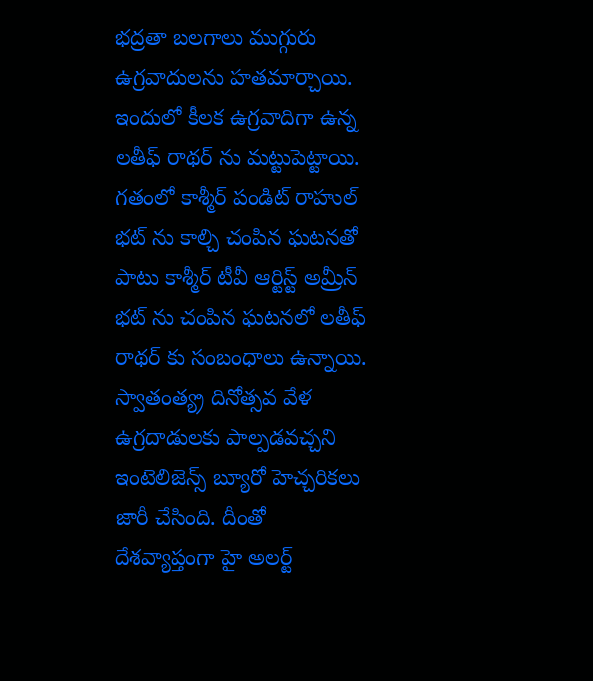భద్రతా బలగాలు ముగ్గురు ఉగ్రవాదులను హతమార్చాయి. ఇందులో కీలక ఉగ్రవాదిగా ఉన్న లతీఫ్ రాథర్ ను మట్టుపెట్టాయి. గతంలో కాశ్మీర్ పండిట్ రాహుల్ భట్ ను కాల్చి చంపిన ఘటనతో పాటు కాశ్మీర్ టీవీ ఆర్టిస్ట్ అమ్రీన్ భట్ ను చంపిన ఘటనలో లతీఫ్ రాథర్ కు సంబంధాలు ఉన్నాయి.
స్వాతంత్య్ర దినోత్సవ వేళ ఉగ్రదాడులకు పాల్పడవచ్చని ఇంటెలిజెన్స్ బ్యూరో హెచ్చరికలు జారీ చేసింది. దీంతో దేశవ్యాప్తంగా హై అలర్ట్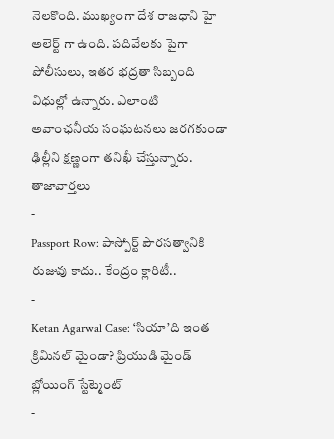నెలకొంది. ముఖ్యంగా దేశ రాజధాని హై అలెర్ట్ గా ఉంది. పదివేలకు పైగా పోలీసులు, ఇతర భద్రతా సిబ్బంది విధుల్లో ఉన్నారు. ఎలాంటి అవాంఛనీయ సంఘటనలు జరగకుండా ఢిల్లీని క్షణ్ణంగా తనిఖీ చేస్తున్నారు.
తాజావార్తలు
-
Passport Row: పాస్పోర్ట్ పౌరసత్వానికి రుజువు కాదు.. కేంద్రం క్లారిటీ..
-
Ketan Agarwal Case: ‘సియా’ది ఇంత క్రిమినల్ మైండా? ప్రియుడి మైండ్ బ్లోయింగ్ స్టేట్మెంట్
-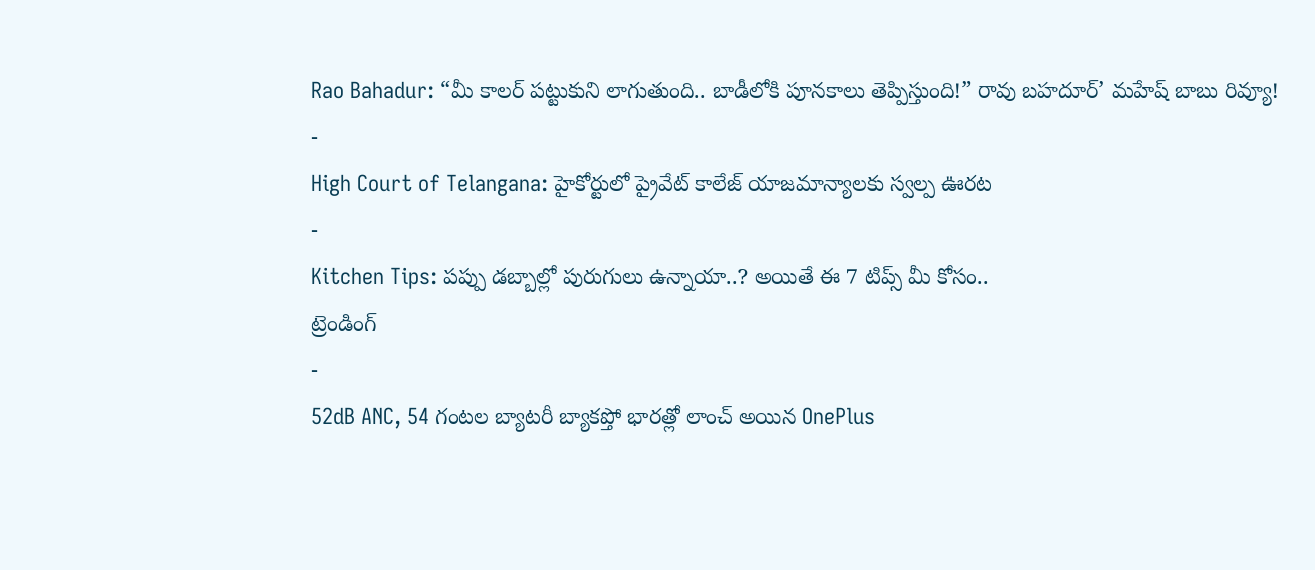Rao Bahadur: “మీ కాలర్ పట్టుకుని లాగుతుంది.. బాడీలోకి పూనకాలు తెప్పిస్తుంది!” రావు బహదూర్’ మహేష్ బాబు రివ్యూ!
-
High Court of Telangana: హైకోర్టులో ప్రైవేట్ కాలేజ్ యాజమాన్యాలకు స్వల్ప ఊరట
-
Kitchen Tips: పప్పు డబ్బాల్లో పురుగులు ఉన్నాయా..? అయితే ఈ 7 టిప్స్ మీ కోసం..
ట్రెండింగ్
-
52dB ANC, 54 గంటల బ్యాటరీ బ్యాకప్తో భారత్లో లాంచ్ అయిన OnePlus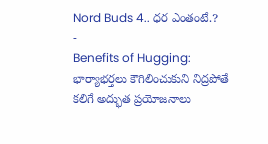Nord Buds 4.. ధర ఎంతంటే.?
-
Benefits of Hugging: భార్యాభర్తలు కౌగిలించుకుని నిద్రపోతే కలిగే అద్భుత ప్రయోజనాలు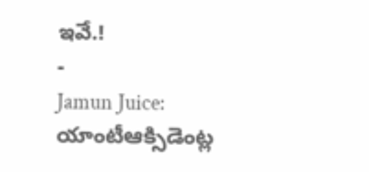ఇవే.!
-
Jamun Juice: యాంటీఆక్సిడెంట్ల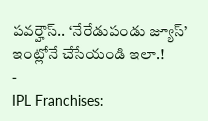పవర్హౌస్.. ‘నేరేడుపండు జ్యూస్’ ఇంట్లోనే చేసేయండి ఇలా.!
-
IPL Franchises: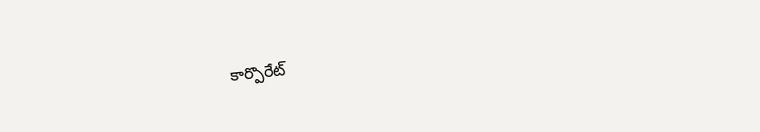కార్పొరేట్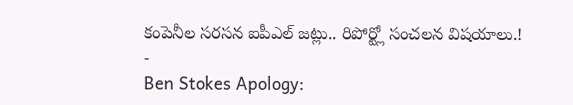కంపెనీల సరసన ఐపీఎల్ జట్లు.. రిపోర్ట్లో సంచలన విషయాలు.!
-
Ben Stokes Apology: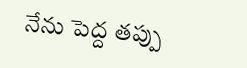నేను పెద్ద తప్పు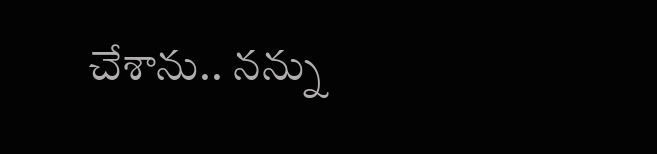చేశాను.. నన్ను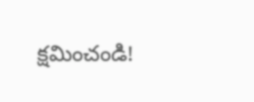క్షమించండి!